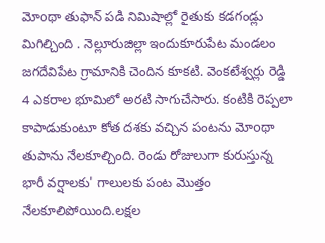మోoథా తుఫాన్ పడి నిమిషాల్లో రైతుకు కడగండ్లు మిగిల్చింది . నెల్లూరుజిల్లా ఇందుకూరుపేట మండలం జగదేవిపేట గ్రామానికి చెందిన కూకటి. వెంకటేశ్వర్లు రెడ్డి 4 ఎకరాల భూమిలో అరటి సాగుచేసారు. కంటికి రెప్పలా కాపాడుకుంటూ కోత దశకు వచ్చిన పంటను మోoథా తుపాను నేలకూల్చింది. రెండు రోజులుగా కురుస్తున్న భారీ వర్షాలకు' గాలులకు పంట మొత్తం నేలకూలిపోయింది.లక్షల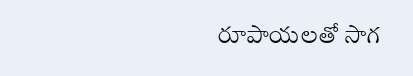రూపాయలతో సాగ